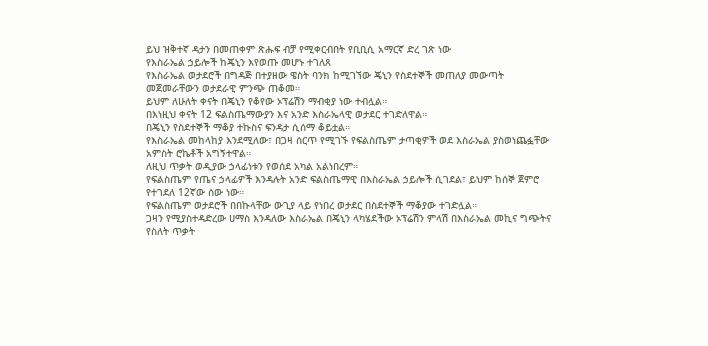ይህ ዝቅተኛ ዳታን በመጠቀም ጽሑፍ ብቻ የሚቀርብበት የቢቢሲ አማርኛ ድረ ገጽ ነው
የእስራኤል ኃይሎች ከጄኒን እየወጡ መሆኑ ተገለጸ
የእስራኤል ወታደሮች በግዳጅ በተያዘው ዌስት ባንክ ከሚገኘው ጄኒን የስደተኞች መጠለያ መውጣት መጀመራቸውን ወታደራዊ ምንጭ ጠቆመ።
ይህም ለሁለት ቀናት በጄኒን የቆየው ኦፕሬሽን ማብቂያ ነው ተብሏል።
በእነዚህ ቀናት 12 ፍልስጤማውያን እና አንድ እስራኤላዊ ወታደር ተገድለዋል።
በጄኒን የስደተኞች ማቆያ ተኩስና ፍንዳታ ሲሰማ ቆይቷል።
የእስራኤል መከላከያ እንደሚለው፣ በጋዛ ሰርጥ የሚገኙ የፍልስጤም ታጣቂዎች ወደ እስራኤል ያስወነጨፏቸው አምስት ሮኬቶች አግኝተዋል።
ለዚህ ጥቃት ወዲያው ኃላፊነቱን የወሰደ አካል አልነበረም።
የፍልስጤም የጤና ኃላፊዎች እንዳሉት አንድ ፍልስጤማዊ በእስራኤል ኃይሎች ሲገደል፣ ይህም ከሰኞ ጀምሮ የተገደለ 12ኛው ሰው ነው።
የፍልስጤም ወታደሮች በበኩላቸው ውጊያ ላይ የነበረ ወታደር በስደተኞች ማቆያው ተገድሏል።
ጋዛን የሚያስተዳድረው ሀማስ እንዳለው እስራኤል በጄኒን ላካሄደችው ኦፕሬሽን ምላሽ በእስራኤል መኪና ግጭትና የስለት ጥቃት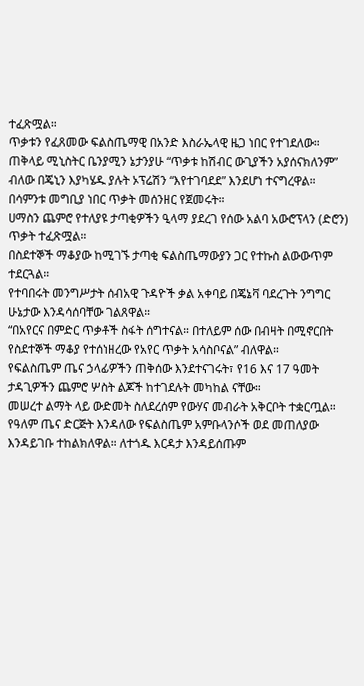ተፈጽሟል።
ጥቃቱን የፈጸመው ፍልስጤማዊ በአንድ እስራኤላዊ ዜጋ ነበር የተገደለው።
ጠቅላይ ሚኒስትር ቤንያሚን ኔታንያሁ “ጥቃቱ ከሽብር ውጊያችን አያሰናክለንም” ብለው በጄኒን እያካሄዱ ያሉት ኦፕሬሽን “እየተገባደደ” እንደሆነ ተናግረዋል።
በሳምንቱ መግቢያ ነበር ጥቃት መሰንዘር የጀመሩት።
ሀማስን ጨምሮ የተለያዩ ታጣቂዎችን ዒላማ ያደረገ የሰው አልባ አውሮፕላን (ድሮን) ጥቃት ተፈጽሟል።
በስደተኞች ማቆያው ከሚገኙ ታጣቂ ፍልስጤማውያን ጋር የተኩስ ልውውጥም ተደርጓል።
የተባበሩት መንግሥታት ሰብአዊ ጉዳዮች ቃል አቀባይ በጄኔቫ ባደረጉት ንግግር ሁኔታው እንዳሳሰባቸው ገልጸዋል።
“በአየርና በምድር ጥቃቶች ስፋት ሰግተናል። በተለይም ሰው በብዛት በሚኖርበት የስደተኞች ማቆያ የተሰነዘረው የአየር ጥቃት አሳስቦናል” ብለዋል።
የፍልስጤም ጤና ኃላፊዎችን ጠቅሰው እንደተናገሩት፣ የ16 እና 17 ዓመት ታዳጊዎችን ጨምሮ ሦስት ልጆች ከተገደሉት መካከል ናቸው።
መሠረተ ልማት ላይ ውድመት ስለደረሰም የውሃና መብራት አቅርቦት ተቋርጧል።
የዓለም ጤና ድርጅት እንዳለው የፍልስጤም አምቡላንሶች ወደ መጠለያው እንዳይገቡ ተከልክለዋል። ለተጎዱ እርዳታ እንዳይሰጡም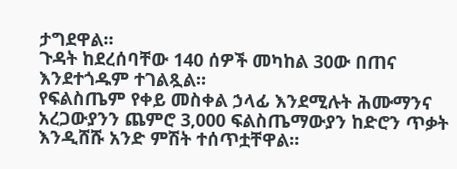ታግደዋል።
ጉዳት ከደረሰባቸው 140 ሰዎች መካከል 30ው በጠና እንደተጎዱም ተገልጿል።
የፍልስጤም የቀይ መስቀል ኃላፊ እንደሚሉት ሕሙማንና አረጋውያንን ጨምሮ 3,000 ፍልስጤማውያን ከድሮን ጥቃት እንዲሸሹ አንድ ምሽት ተሰጥቷቸዋል።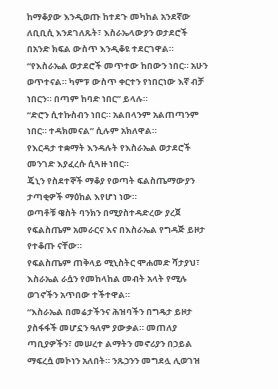ከማቆያው እንዲወጡ ከተደጉ መካከል አንደኛው ለቢቢሲ እንደገለጹት፣ እስራኤላውያን ወታደሮች በአንድ ክፍል ውስጥ እንዲቆዩ ተደርገዋል።
“የእስራኤል ወታደሮች መጥተው ከበውን ነበር። አሁን ወጥተናል። ካምፑ ውስጥ ቀርተን የነበርነው እኛ ብቻ ነበርን። በጣም ከባድ ነበር” ይላሉ።
“ድሮን ሲተኩስብን ነበር። አልበላንም አልጠጣንም ነበር። ተዳክመናል” ሲሉም አክለዋል።
የእርዳታ ተቋማት እንዳሉት የእስራኤል ወታደሮች መንገድ እያፈረሱ ሲጓዙ ነበር።
ጄኒን የስደተኞች ማቆያ የወጣት ፍልስጤማውያን ታጣቂዎች ማዕከል እየሆነ ነው።
ወጣቶቹ ዌስት ባንክን በሚያስተዳድረው ያረጀ የፍልስጤም አመራርና እና በእስራኤል የግዳጅ ይዞታ የተቆጡ ናቸው።
የፍልስጤም ጠቅላይ ሚኒስትር ሞሐመድ ሻታያህ፣ እስራኤል ራሷን የመከላከል መብት አላት የሚሉ ወገኖችን አጥበው ተችተዋል።
“እስራኤል በመሬታችንና ሕዝባችን በግዴታ ይዞታ ያስፋፋች መሆኗን ዓለም ያውቃል። መጠለያ ጣቢያዎችን፣ መሠረተ ልማትን መኖሪያን በኃይል ማፍረሷ መኮነን አለበት። ንጹኃንን መግደሏ ሊወገዝ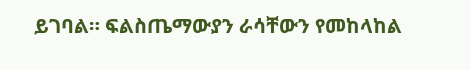ይገባል። ፍልስጤማውያን ራሳቸውን የመከላከል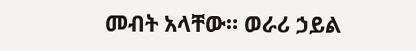መብት አላቸው። ወራሪ ኃይል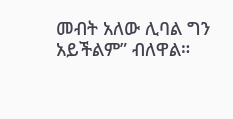መብት አለው ሊባል ግን አይችልም” ብለዋል።